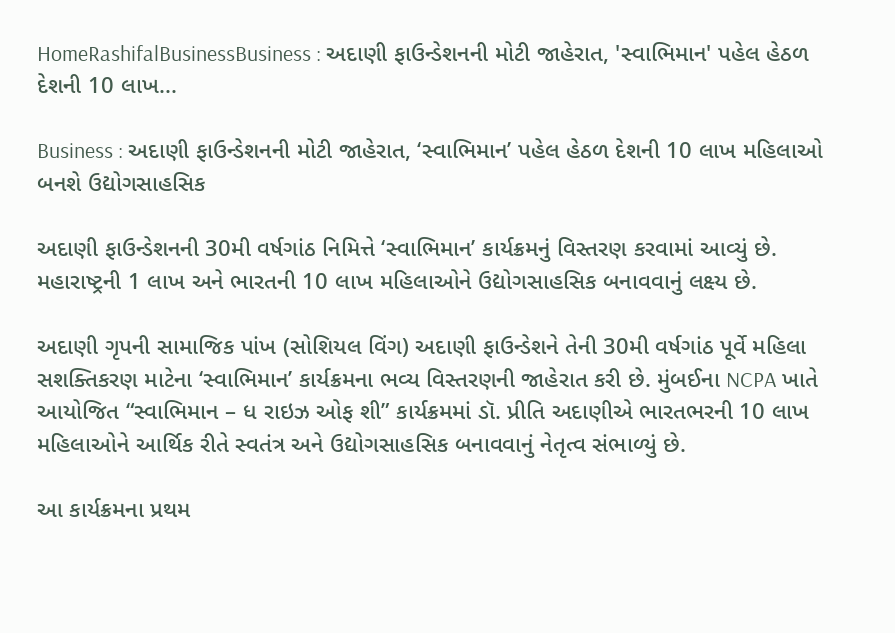HomeRashifalBusinessBusiness : અદાણી ફાઉન્ડેશનની મોટી જાહેરાત, 'સ્વાભિમાન' પહેલ હેઠળ દેશની 10 લાખ...

Business : અદાણી ફાઉન્ડેશનની મોટી જાહેરાત, ‘સ્વાભિમાન’ પહેલ હેઠળ દેશની 10 લાખ મહિલાઓ બનશે ઉદ્યોગસાહસિક

અદાણી ફાઉન્ડેશનની 30મી વર્ષગાંઠ નિમિત્તે ‘સ્વાભિમાન’ કાર્યક્રમનું વિસ્તરણ કરવામાં આવ્યું છે. મહારાષ્ટ્રની 1 લાખ અને ભારતની 10 લાખ મહિલાઓને ઉદ્યોગસાહસિક બનાવવાનું લક્ષ્ય છે.

અદાણી ગૃપની સામાજિક પાંખ (સોશિયલ વિંગ) અદાણી ફાઉન્ડેશને તેની 30મી વર્ષગાંઠ પૂર્વે મહિલા સશક્તિકરણ માટેના ‘સ્વાભિમાન’ કાર્યક્રમના ભવ્ય વિસ્તરણની જાહેરાત કરી છે. મુંબઈના NCPA ખાતે આયોજિત “સ્વાભિમાન – ધ રાઇઝ ઓફ શી” કાર્યક્રમમાં ડૉ. પ્રીતિ અદાણીએ ભારતભરની 10 લાખ મહિલાઓને આર્થિક રીતે સ્વતંત્ર અને ઉદ્યોગસાહસિક બનાવવાનું નેતૃત્વ સંભાળ્યું છે.

આ કાર્યક્રમના પ્રથમ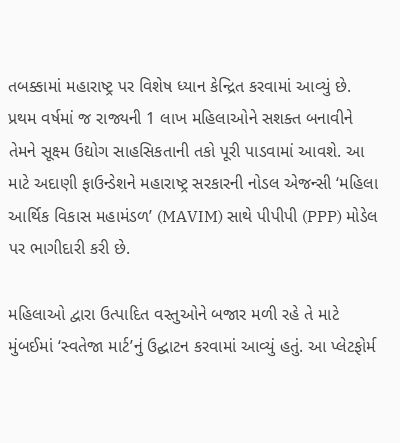તબક્કામાં મહારાષ્ટ્ર પર વિશેષ ધ્યાન કેન્દ્રિત કરવામાં આવ્યું છે. પ્રથમ વર્ષમાં જ રાજ્યની 1 લાખ મહિલાઓને સશક્ત બનાવીને તેમને સૂક્ષ્મ ઉદ્યોગ સાહસિકતાની તકો પૂરી પાડવામાં આવશે. આ માટે અદાણી ફાઉન્ડેશને મહારાષ્ટ્ર સરકારની નોડલ એજન્સી ‘મહિલા આર્થિક વિકાસ મહામંડળ’ (MAVIM) સાથે પીપીપી (PPP) મોડેલ પર ભાગીદારી કરી છે.

મહિલાઓ દ્વારા ઉત્પાદિત વસ્તુઓને બજાર મળી રહે તે માટે મુંબઈમાં ‘સ્વતેજા માર્ટ’નું ઉદ્ઘાટન કરવામાં આવ્યું હતું. આ પ્લેટફોર્મ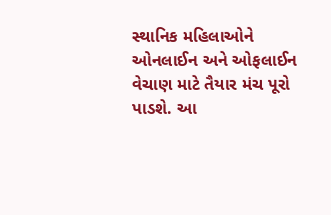સ્થાનિક મહિલાઓને ઓનલાઈન અને ઓફલાઈન વેચાણ માટે તૈયાર મંચ પૂરો પાડશે. આ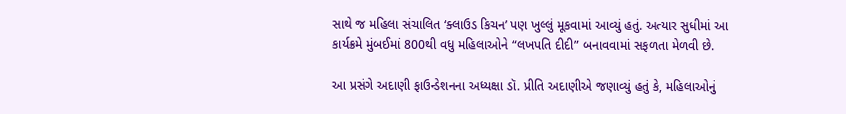સાથે જ મહિલા સંચાલિત ‘ક્લાઉડ કિચન’ પણ ખુલ્લું મૂકવામાં આવ્યું હતું. અત્યાર સુધીમાં આ કાર્યક્રમે મુંબઈમાં 800થી વધુ મહિલાઓને “લખપતિ દીદી” બનાવવામાં સફળતા મેળવી છે.

આ પ્રસંગે અદાણી ફાઉન્ડેશનના અધ્યક્ષા ડૉ. પ્રીતિ અદાણીએ જણાવ્યું હતું કે, મહિલાઓનું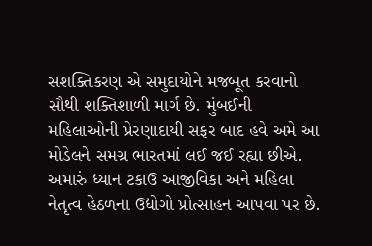સશક્તિકરણ એ સમુદાયોને મજબૂત કરવાનો સૌથી શક્તિશાળી માર્ગ છે. મુંબઈની મહિલાઓની પ્રેરણાદાયી સફર બાદ હવે અમે આ મોડેલને સમગ્ર ભારતમાં લઈ જઈ રહ્યા છીએ. અમારું ધ્યાન ટકાઉ આજીવિકા અને મહિલા નેતૃત્વ હેઠળના ઉદ્યોગો પ્રોત્સાહન આપવા પર છે.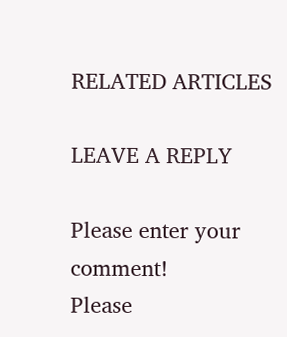RELATED ARTICLES

LEAVE A REPLY

Please enter your comment!
Please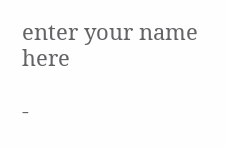enter your name here

-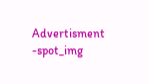Advertisment -spot_img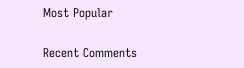Most Popular

Recent Comments